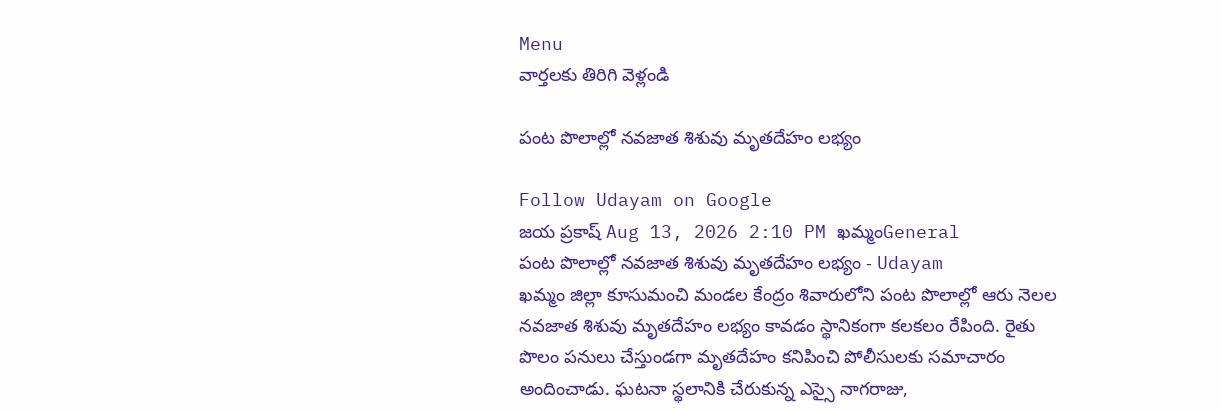Menu
వార్తలకు తిరిగి వెళ్లండి

పంట పొలాల్లో నవజాత శిశువు మృతదేహం లభ్యం

Follow Udayam on Google
జయ ప్రకాష్ Aug 13, 2026 2:10 PM ఖమ్మంGeneral
పంట పొలాల్లో నవజాత శిశువు మృతదేహం లభ్యం - Udayam
ఖమ్మం జిల్లా కూసుమంచి మండల కేంద్రం శివారులోని పంట పొలాల్లో ఆరు నెలల నవజాత శిశువు మృతదేహం లభ్యం కావడం స్థానికంగా కలకలం రేపింది. రైతు పొలం పనులు చేస్తుండగా మృతదేహం కనిపించి పోలీసులకు సమాచారం అందించాడు. ఘటనా స్థలానికి చేరుకున్న ఎస్సై నాగరాజు,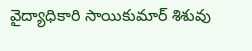వైద్యాధికారి సాయికుమార్ శిశువు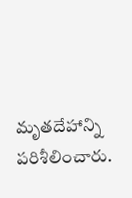మృతదేహాన్ని పరిశీలించారు.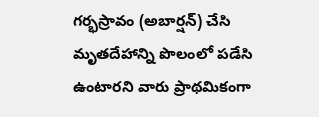గర్భస్రావం (అబార్షన్) చేసి మృతదేహాన్ని పొలంలో పడేసి ఉంటారని వారు ప్రాథమికంగా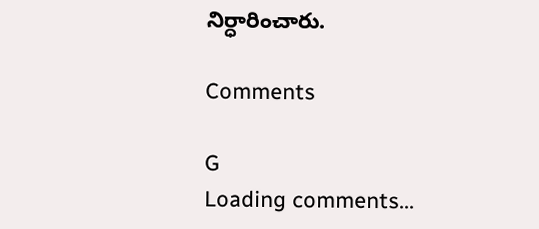నిర్ధారించారు.

Comments

G
Loading comments...